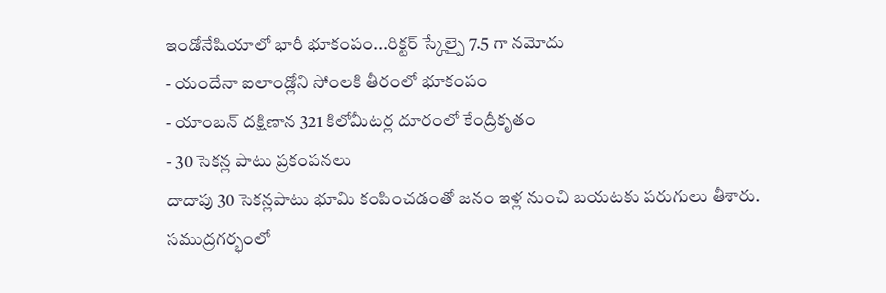ఇండోనేషియాలో భారీ భూకంపం...రిక్టర్ స్కేల్పై 7.5 గా నమోదు
- యందేనా ఐలాండ్లోని సోంలకి తీరంలో భూకంపం
- యాంబన్ దక్షిణాన 321 కిలోమీటర్ల దూరంలో కేంద్రీకృతం
- 30 సెకన్ల పాటు ప్రకంపనలు
దాదాపు 30 సెకన్లపాటు భూమి కంపించడంతో జనం ఇళ్ల నుంచి బయటకు పరుగులు తీశారు. సముద్రగర్భంలో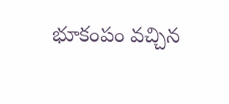భూకంపం వచ్చిన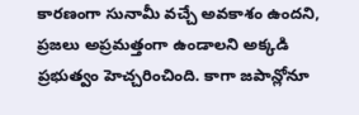కారణంగా సునామీ వచ్చే అవకాశం ఉందని, ప్రజలు అప్రమత్తంగా ఉండాలని అక్కడి ప్రభుత్వం హెచ్చరించింది. కాగా జపాన్లోనూ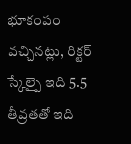భూకంపం వచ్చినట్లు, రిక్టర్ స్కేల్పై ఇది 5.5 తీవ్రతతో ఇది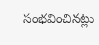సంభవించినట్లు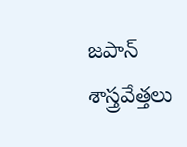జపాన్ శాస్త్రవేత్తలు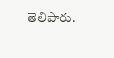తెలిపారు.